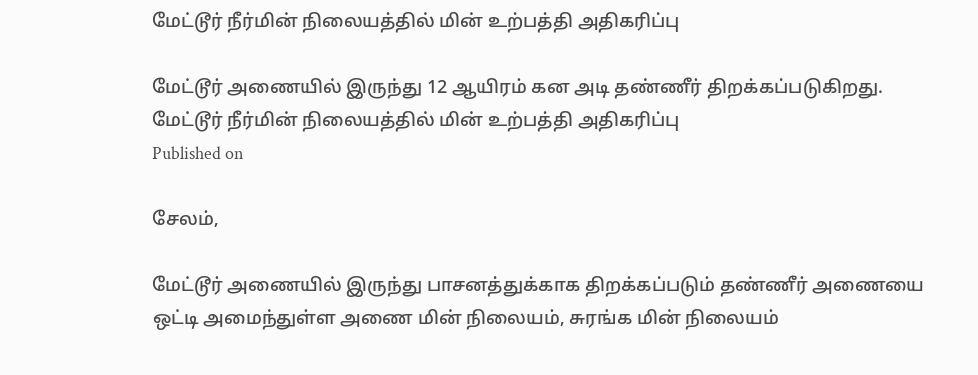மேட்டூர் நீர்மின் நிலையத்தில் மின் உற்பத்தி அதிகரிப்பு

மேட்டூர் அணையில் இருந்து 12 ஆயிரம் கன அடி தண்ணீர் திறக்கப்படுகிறது.
மேட்டூர் நீர்மின் நிலையத்தில் மின் உற்பத்தி அதிகரிப்பு
Published on

சேலம்,

மேட்டூர் அணையில் இருந்து பாசனத்துக்காக திறக்கப்படும் தண்ணீர் அணையை ஒட்டி அமைந்துள்ள அணை மின் நிலையம், சுரங்க மின் நிலையம்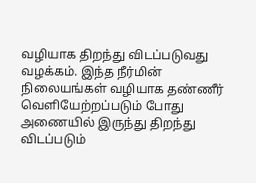வழியாக திறந்து விடப்படுவது வழக்கம். இந்த நீர்மின் நிலையங்கள் வழியாக தண்ணீர் வெளியேற்றப்படும் போது அணையில் இருந்து திறந்து விடப்படும்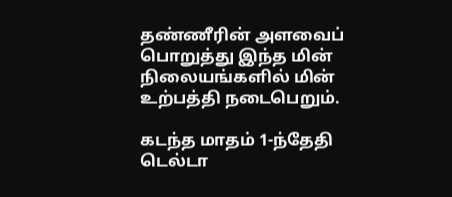தண்ணீரின் அளவைப் பொறுத்து இந்த மின் நிலையங்களில் மின் உற்பத்தி நடைபெறும்.

கடந்த மாதம் 1-ந்தேதி டெல்டா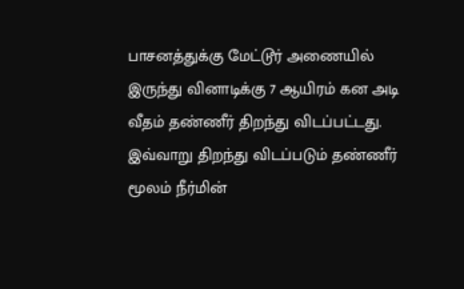பாசனத்துக்கு மேட்டூர் அணையில் இருந்து வினாடிக்கு 7 ஆயிரம் கன அடி வீதம் தண்ணீர் திறந்து விடப்பட்டது. இவ்வாறு திறந்து விடப்படும் தண்ணீர் மூலம் நீர்மின்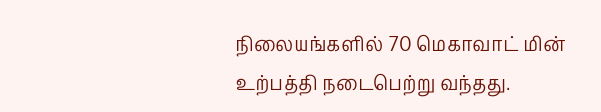நிலையங்களில் 70 மெகாவாட் மின் உற்பத்தி நடைபெற்று வந்தது.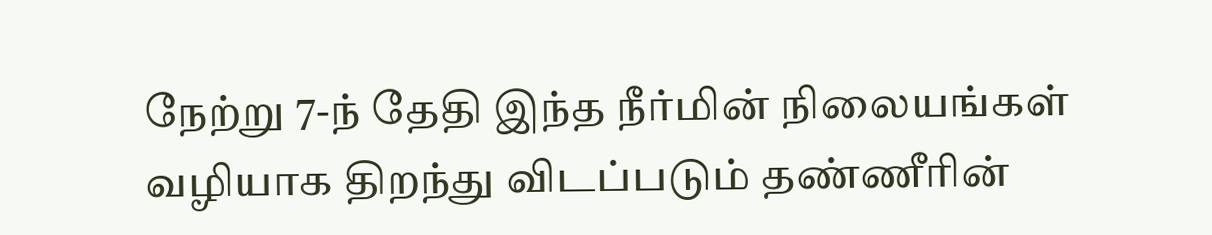நேற்று 7-ந் தேதி இந்த நீர்மின் நிலையங்கள் வழியாக திறந்து விடப்படும் தண்ணீரின்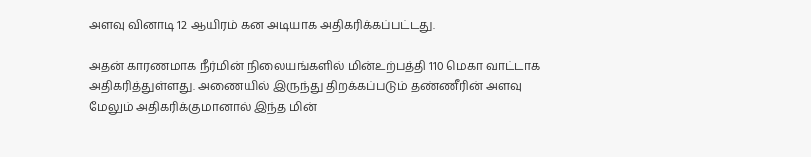அளவு வினாடி 12 ஆயிரம் கன அடியாக அதிகரிக்கப்பட்டது.

அதன் காரணமாக நீர்மின் நிலையங்களில் மின்உற்பத்தி 110 மெகா வாட்டாக அதிகரித்துள்ளது. அணையில் இருந்து திறக்கப்படும் தண்ணீரின் அளவு மேலும் அதிகரிக்குமானால் இந்த மின்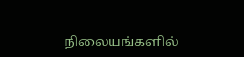நிலையங்களில்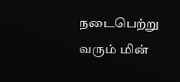நடைபெற்று வரும் மின்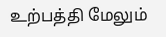உற்பத்தி மேலும்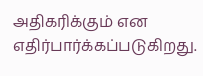அதிகரிக்கும் என எதிர்பார்க்கப்படுகிறது.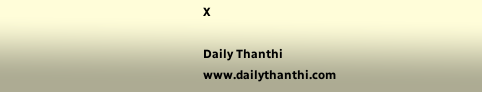X

Daily Thanthi
www.dailythanthi.com